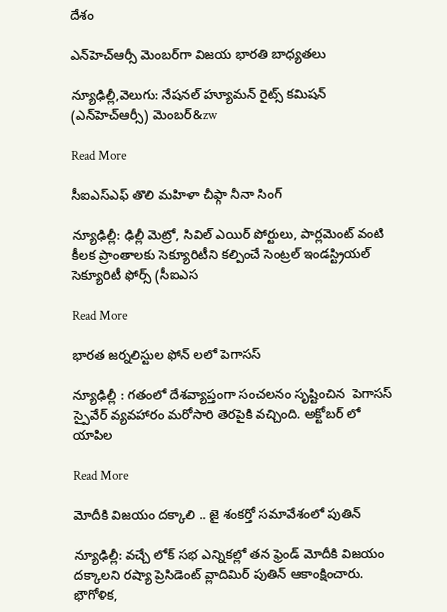దేశం

ఎన్‌‌‌‌హెచ్‌‌‌‌ఆర్సీ మెంబర్‌‌‌‌‌‌‌‌గా విజయ భారతి బాధ్యతలు

న్యూఢిల్లీ,వెలుగు: నేషనల్ హ్యూమన్ రైట్స్ కమిషన్ (ఎన్‌‌‌‌హెచ్‌‌‌‌ఆర్సీ) మెంబర్‌‌‌‌‌&zw

Read More

సీఐఎస్ఎఫ్ తొలి మహిళా చీఫ్గా నీనా సింగ్

న్యూఢిల్లీ: ఢిల్లీ మెట్రో, సివిల్ ఎయిర్ పోర్టులు, పార్లమెంట్ వంటి కీలక ప్రాంతాలకు సెక్యూరిటీని కల్పించే సెంట్రల్ ఇండస్ట్రియల్ సెక్యూరిటీ ఫోర్స్ (సీఐఎస

Read More

భారత జర్నలిస్టుల ఫోన్ లలో పెగాసస్

న్యూఢిల్లీ : గతంలో దేశవ్యాప్తంగా సంచలనం సృష్టించిన  పెగాసస్ స్పైవేర్ వ్యవహారం మరోసారి తెరపైకి వచ్చింది. అక్టోబర్‌‌‌‌ లో యాపిల

Read More

మోదీకి విజయం దక్కాలి .. జై శంకర్తో సమావేశంలో పుతిన్

న్యూఢిల్లీ: వచ్చే లోక్ సభ ఎన్నికల్లో తన ఫ్రెండ్ మోదీకి విజయం దక్కాలని రష్యా ప్రెసిడెంట్ వ్లాదిమిర్ పుతిన్ ఆకాంక్షించారు.  భౌగోళిక,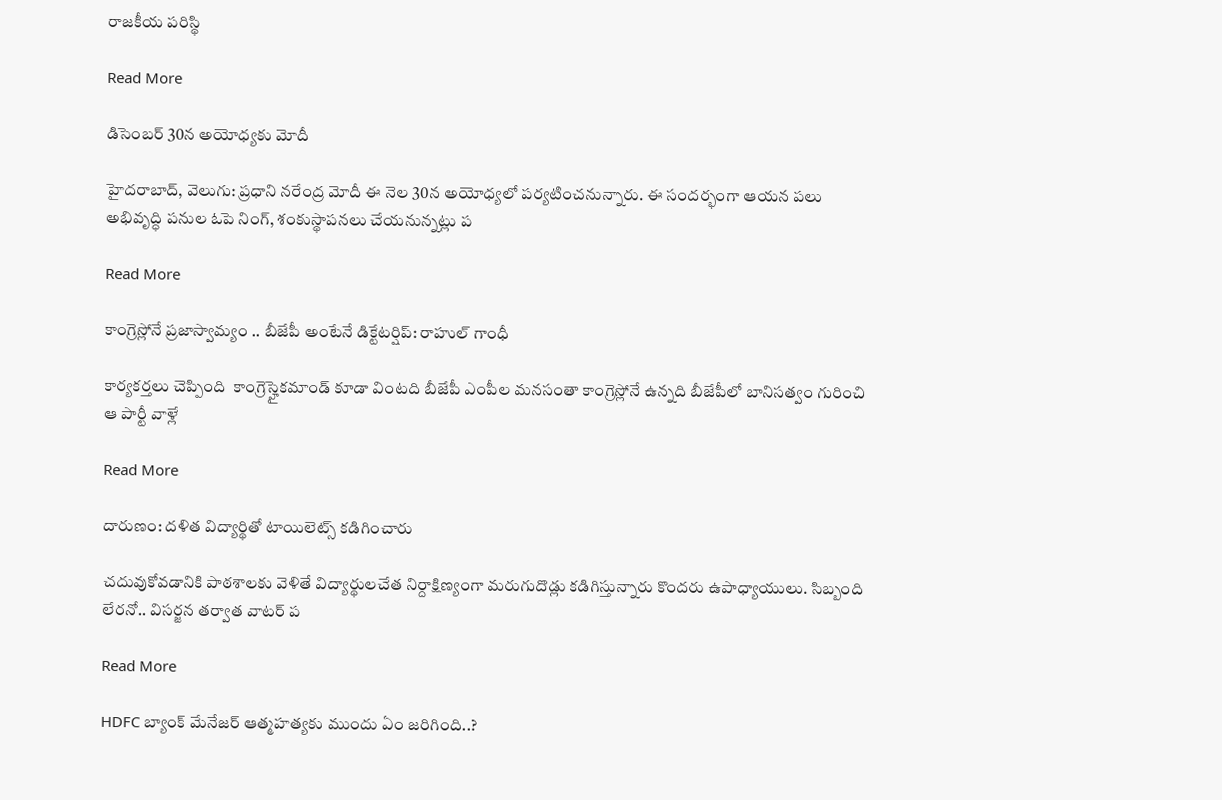రాజకీయ పరిస్థి

Read More

డిసెంబర్ 30న అయోధ్యకు మోదీ

హైదరాబాద్, వెలుగు: ప్రధాని నరేంద్ర మోదీ ఈ నెల 30న అయోధ్యలో పర్యటించనున్నారు. ఈ సందర్భంగా ఆయన పలు అభివృద్ధి పనుల ఓపె నింగ్, శంకుస్థాపనలు చేయనున్నట్లు ప

Read More

కాంగ్రెస్లోనే ప్రజాస్వామ్యం .. బీజేపీ అంటేనే డిక్టేటర్షిప్: రాహుల్ గాంధీ

కార్యకర్తలు చెప్పింది  కాంగ్రెస్హైకమాండ్ కూడా వింటది బీజేపీ ఎంపీల మనసంతా కాంగ్రెస్లోనే ఉన్నది బీజేపీలో బానిసత్వం గురించి ఆ పార్టీ వాళ్లే

Read More

దారుణం: దళిత విద్యార్థితో టాయిలెట్స్ కడిగించారు

చదువుకోవడానికి పాఠశాలకు వెళితే విద్యార్థులచేత నిర్దాక్షిణ్యంగా మరుగుదొడ్లు కడిగిస్తున్నారు కొందరు ఉపాధ్యాయులు. సిబ్బంది లేరనో.. విసర్జన తర్వాత వాటర్ ప

Read More

HDFC బ్యాంక్ మేనేజర్ ఆత్మహత్యకు ముందు ఏం జరిగింది..?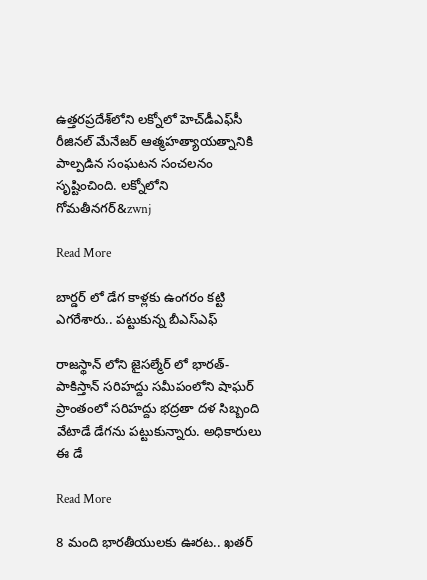ఉత్తరప్రదేశ్‌లోని లక్నోలో హెచ్‌డీఎఫ్‌సీ రీజినల్ మేనేజర్ ఆత్మహత్యాయత్నానికి పాల్పడిన సంఘటన సంచలనం సృష్టించింది. లక్నోలోని గోమతీనగర్&zwnj

Read More

బార్డర్ లో డేగ కాళ్లకు ఉంగరం కట్టి ఎగరేశారు.. పట్టుకున్న బీఎస్ఎఫ్

రాజస్థాన్ లోని జైసల్మేర్ లో భారత్-పాకిస్తాన్ సరిహద్దు సమీపంలోని షాఘర్ ప్రాంతంలో సరిహద్దు భద్రతా దళ సిబ్బంది వేటాడే డేగను పట్టుకున్నారు. అధికారులు ఈ డే

Read More

8 మంది భారతీయులకు ఊరట.. ఖతర్‌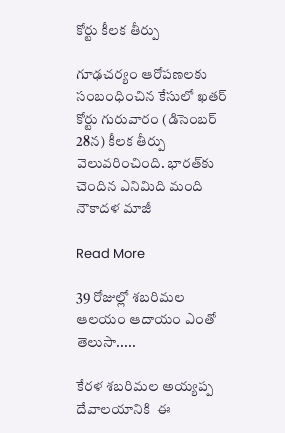కోర్టు కీలక తీర్పు

గూఢచర్యం ఆరోపణలకు సంబంధించిన కేసులో ఖతర్‌ కోర్టు గురువారం (డిసెంబర్ 28న) కీలక తీర్పు వెలువరించింది. భారత్‌కు చెందిన ఎనిమిది మంది నౌకాదళ మాజీ

Read More

39 రోజుల్లో శబరిమల ఆలయం ఆదాయం ఎంతో తెలుసా.....

కేరళ శబరిమల అయ్యప్ప దేవాలయానికి  ఈ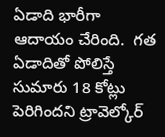ఏడాది భారీగా ఆదాయం చేరింది.  గత ఏడాదితో పోలిస్తే సుమారు 18 కోట్లు  పెరిగిందని ట్రావెల్కోర్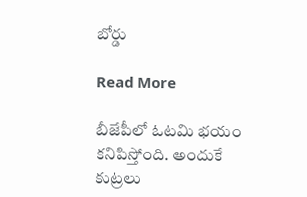బోర్డు

Read More

బీజేపీలో ఓటమి భయం కనిపిస్తోంది. అందుకే కుట్రలు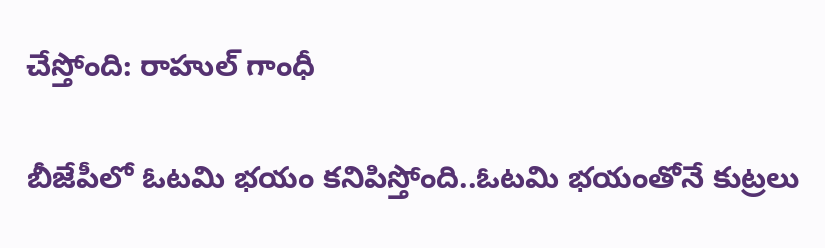చేస్తోంది: రాహుల్ గాంధీ

బీజేపీలో ఓటమి భయం కనిపిస్తోంది..ఓటమి భయంతోనే కుట్రలు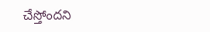చేస్తోందని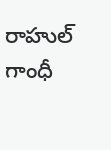రాహుల్ గాంధీ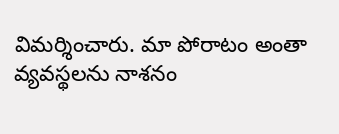విమర్శించారు. మా పోరాటం అంతా వ్యవస్థలను నాశనం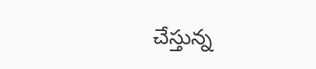చేస్తున్న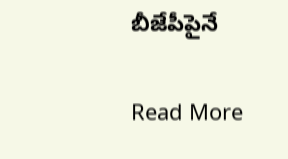బీజేపీపైనే

Read More